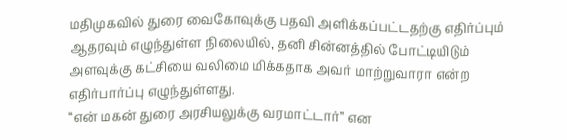மதிமுகவில் துரை வைகோவுக்கு பதவி அளிக்கப்பட்டதற்கு எதிர்ப்பும் ஆதரவும் எழுந்துள்ள நிலையில், தனி சின்னத்தில் போட்டியிடும் அளவுக்கு கட்சியை வலிமை மிக்கதாக அவர் மாற்றுவாரா என்ற எதிர்பார்ப்பு எழுந்துள்ளது.
‘‘என் மகன் துரை அரசியலுக்கு வரமாட்டார்’’ என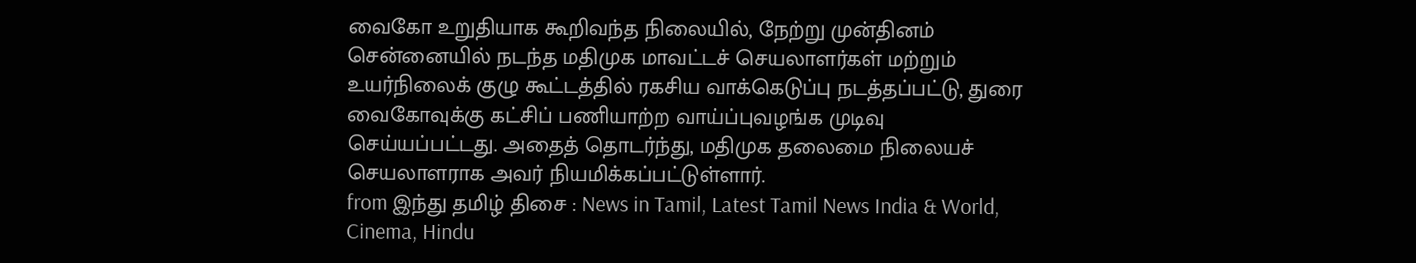வைகோ உறுதியாக கூறிவந்த நிலையில், நேற்று முன்தினம் சென்னையில் நடந்த மதிமுக மாவட்டச் செயலாளர்கள் மற்றும் உயர்நிலைக் குழு கூட்டத்தில் ரகசிய வாக்கெடுப்பு நடத்தப்பட்டு, துரை வைகோவுக்கு கட்சிப் பணியாற்ற வாய்ப்புவழங்க முடிவு செய்யப்பட்டது. அதைத் தொடர்ந்து, மதிமுக தலைமை நிலையச் செயலாளராக அவர் நியமிக்கப்பட்டுள்ளார்.
from இந்து தமிழ் திசை : News in Tamil, Latest Tamil News India & World, Cinema, Hindu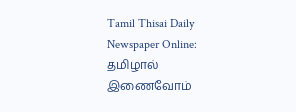Tamil Thisai Daily Newspaper Online: தமிழால் இணைவோம்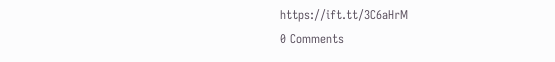https://ift.tt/3C6aHrM
0 Comments